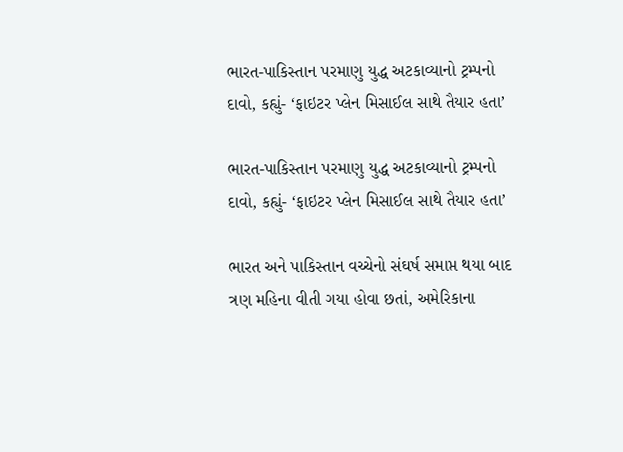ભારત-પાકિસ્તાન પરમાણુ યુદ્ધ અટકાવ્યાનો ટ્રમ્પનો દાવો, કહ્યું- ‘ફાઇટર પ્લેન મિસાઈલ સાથે તૈયાર હતા’

ભારત-પાકિસ્તાન પરમાણુ યુદ્ધ અટકાવ્યાનો ટ્રમ્પનો દાવો, કહ્યું- ‘ફાઇટર પ્લેન મિસાઈલ સાથે તૈયાર હતા’

ભારત અને પાકિસ્તાન વચ્ચેનો સંઘર્ષ સમાપ્ત થયા બાદ ત્રણ મહિના વીતી ગયા હોવા છતાં, અમેરિકાના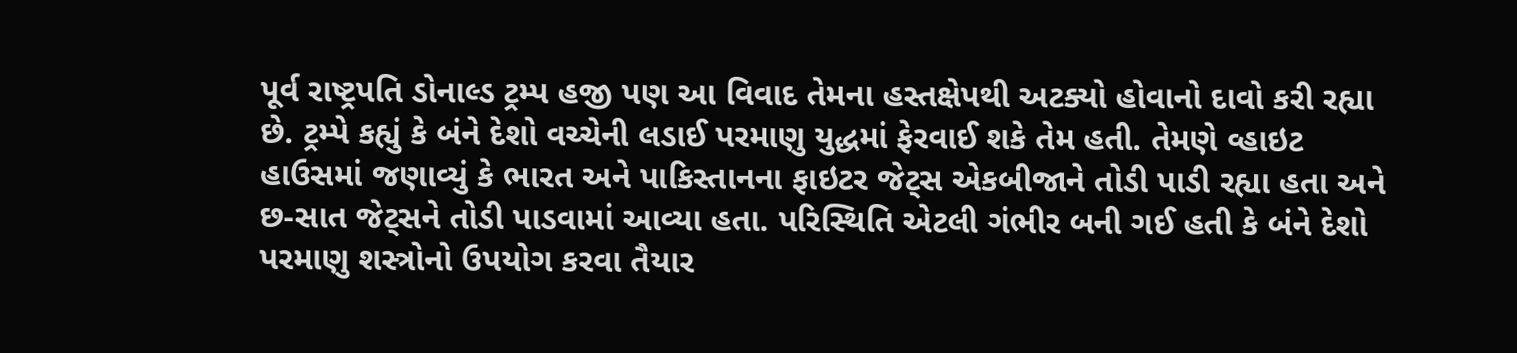પૂર્વ રાષ્ટ્રપતિ ડોનાલ્ડ ટ્રમ્પ હજી પણ આ વિવાદ તેમના હસ્તક્ષેપથી અટક્યો હોવાનો દાવો કરી રહ્યા છે. ટ્રમ્પે કહ્યું કે બંને દેશો વચ્ચેની લડાઈ પરમાણુ યુદ્ધમાં ફેરવાઈ શકે તેમ હતી. તેમણે વ્હાઇટ હાઉસમાં જણાવ્યું કે ભારત અને પાકિસ્તાનના ફાઇટર જેટ્સ એકબીજાને તોડી પાડી રહ્યા હતા અને છ-સાત જેટ્સને તોડી પાડવામાં આવ્યા હતા. પરિસ્થિતિ એટલી ગંભીર બની ગઈ હતી કે બંને દેશો પરમાણુ શસ્ત્રોનો ઉપયોગ કરવા તૈયાર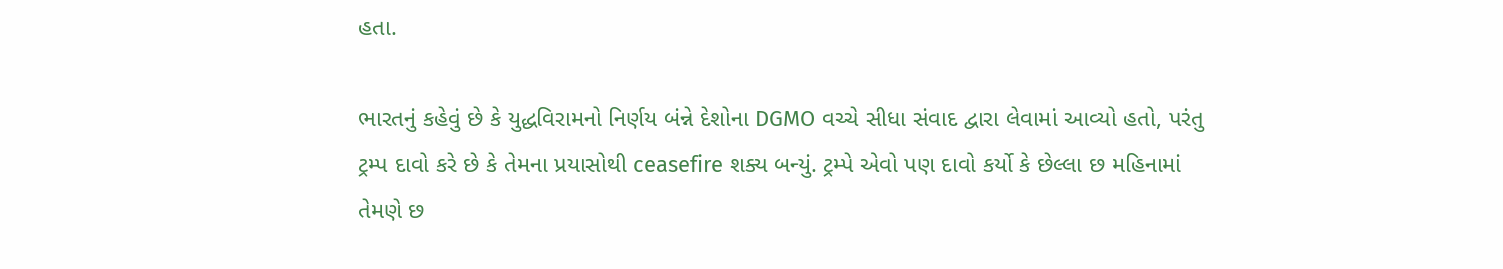હતા.

ભારતનું કહેવું છે કે યુદ્ધવિરામનો નિર્ણય બંન્ને દેશોના DGMO વચ્ચે સીધા સંવાદ દ્વારા લેવામાં આવ્યો હતો, પરંતુ ટ્રમ્પ દાવો કરે છે કે તેમના પ્રયાસોથી ceasefire શક્ય બન્યું. ટ્રમ્પે એવો પણ દાવો કર્યો કે છેલ્લા છ મહિનામાં તેમણે છ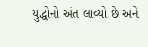યુદ્ધોનો અંત લાવ્યો છે અને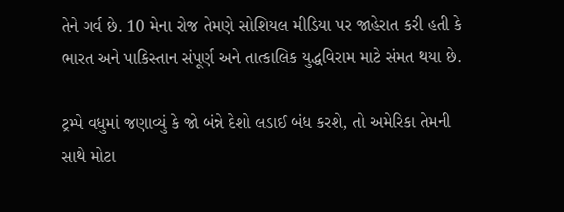તેને ગર્વ છે. 10 મેના રોજ તેમણે સોશિયલ મીડિયા પર જાહેરાત કરી હતી કે ભારત અને પાકિસ્તાન સંપૂર્ણ અને તાત્કાલિક યુદ્ધવિરામ માટે સંમત થયા છે.

ટ્રમ્પે વધુમાં જણાવ્યું કે જો બંન્ને દેશો લડાઈ બંધ કરશે, તો અમેરિકા તેમની સાથે મોટા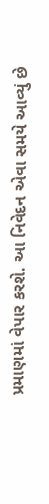પ્રમાણમાં વેપાર કરશે. આ નિવેદન એવા સમયે આવ્યું છે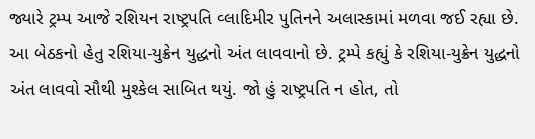જ્યારે ટ્રમ્પ આજે રશિયન રાષ્ટ્રપતિ વ્લાદિમીર પુતિનને અલાસ્કામાં મળવા જઈ રહ્યા છે. આ બેઠકનો હેતુ રશિયા-યુક્રેન યુદ્ધનો અંત લાવવાનો છે. ટ્રમ્પે કહ્યું કે રશિયા-યુક્રેન યુદ્ધનો અંત લાવવો સૌથી મુશ્કેલ સાબિત થયું. જો હું રાષ્ટ્રપતિ ન હોત, તો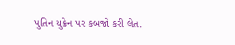પુતિન યુક્રેન પર કબજો કરી લેત.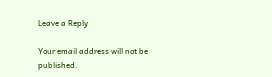Leave a Reply

Your email address will not be published.